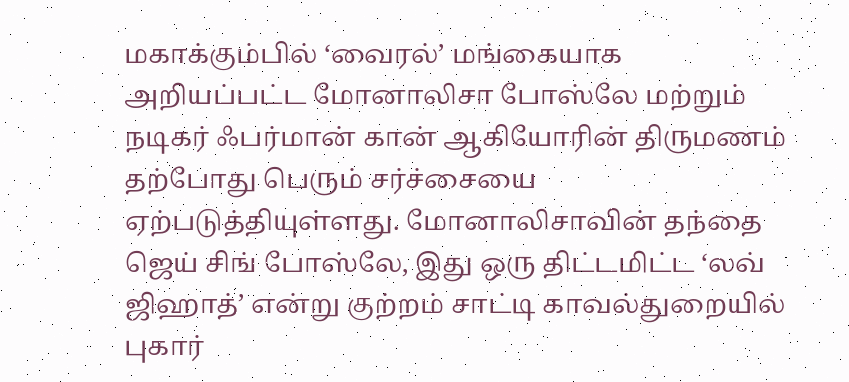மகாக்கும்பில் ‘வைரல்’ மங்கையாக அறியப்பட்ட மோனாலிசா போஸ்லே மற்றும் நடிகர் ஃபர்மான் கான் ஆகியோரின் திருமணம் தற்போது பெரும் சர்ச்சையை ஏற்படுத்தியுள்ளது. மோனாலிசாவின் தந்தை ஜெய் சிங் போஸ்லே, இது ஒரு திட்டமிட்ட ‘லவ் ஜிஹாத்’ என்று குற்றம் சாட்டி காவல்துறையில் புகார்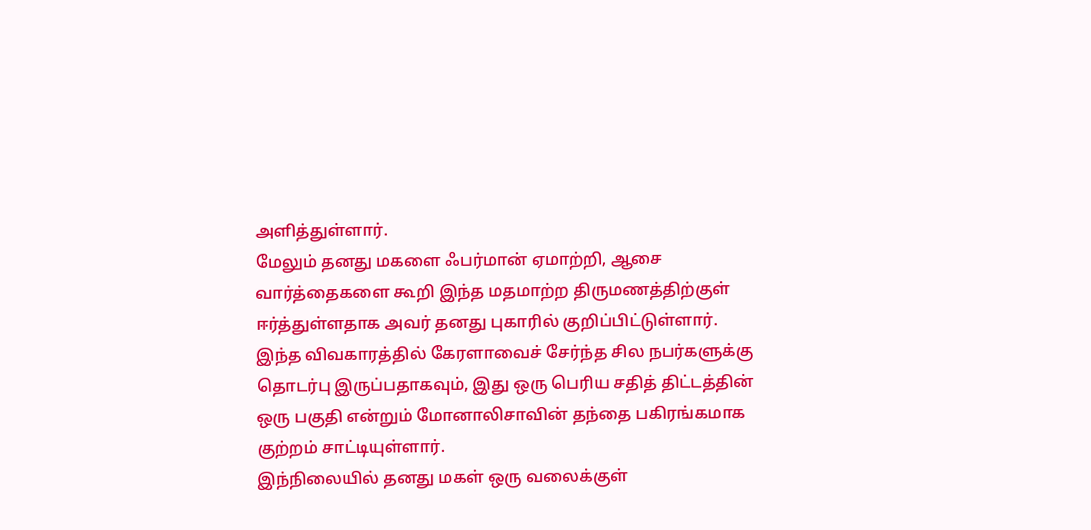அளித்துள்ளார்.
மேலும் தனது மகளை ஃபர்மான் ஏமாற்றி, ஆசை வார்த்தைகளை கூறி இந்த மதமாற்ற திருமணத்திற்குள் ஈர்த்துள்ளதாக அவர் தனது புகாரில் குறிப்பிட்டுள்ளார். இந்த விவகாரத்தில் கேரளாவைச் சேர்ந்த சில நபர்களுக்கு தொடர்பு இருப்பதாகவும், இது ஒரு பெரிய சதித் திட்டத்தின் ஒரு பகுதி என்றும் மோனாலிசாவின் தந்தை பகிரங்கமாக குற்றம் சாட்டியுள்ளார்.
இந்நிலையில் தனது மகள் ஒரு வலைக்குள்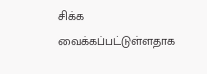சிக்க வைக்கப்பட்டுள்ளதாக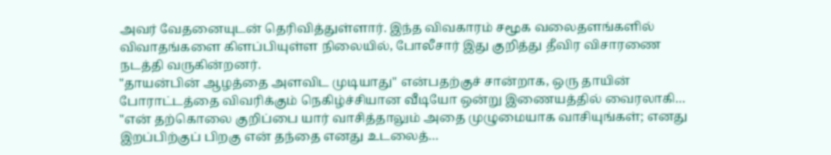அவர் வேதனையுடன் தெரிவித்துள்ளார். இந்த விவகாரம் சமூக வலைதளங்களில் விவாதங்களை கிளப்பியுள்ள நிலையில், போலீசார் இது குறித்து தீவிர விசாரணை நடத்தி வருகின்றனர்.
"தாயன்பின் ஆழத்தை அளவிட முடியாது" என்பதற்குச் சான்றாக, ஒரு தாயின் போராட்டத்தை விவரிக்கும் நெகிழ்ச்சியான வீடியோ ஒன்று இணையத்தில் வைரலாகி…
"என் தற்கொலை குறிப்பை யார் வாசித்தாலும் அதை முழுமையாக வாசியுங்கள்; எனது இறப்பிற்குப் பிறகு என் தந்தை எனது உடலைத்…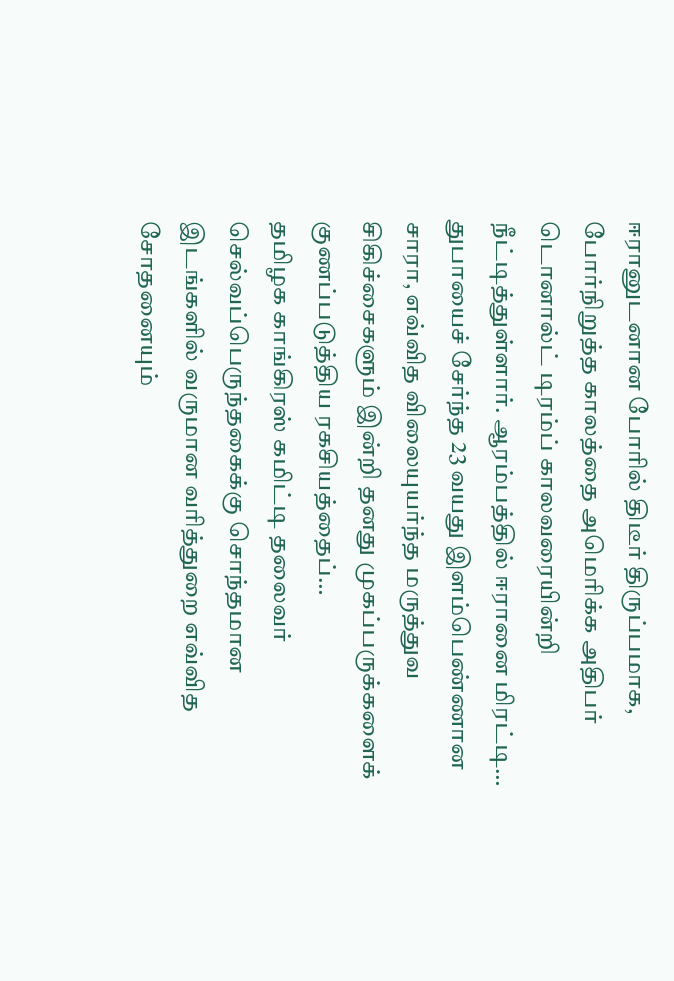ஈரானுடனான போரில் திடீர் திருப்பமாக, போர்நிறுத்த காலத்தை அமெரிக்க அதிபர் டொனால்ட் டிரம்ப் காலவரையின்றி நீட்டித்துள்ளார். ஆரம்பத்தில் ஈரானை மிரட்டி…
துபாயைச் சேர்ந்த 23 வயது இளம்பெண்ணான சாரா, எவ்வித விலையுயர்ந்த மருத்துவ சிகிச்சைகளும் இன்றி தனது முகப்பருக்களைக் குணப்படுத்திய ரகசியத்தைப்…
தமிழக காங்கிரஸ் கமிட்டி தலைவர் செல்வப்பெருந்தகைக்கு சொந்தமான இடங்களில் வருமான வரித்துறை எவ்வித சோதனையும்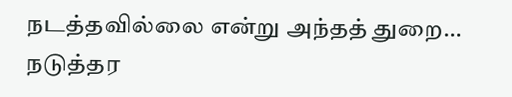நடத்தவில்லை என்று அந்தத் துறை…
நடுத்தர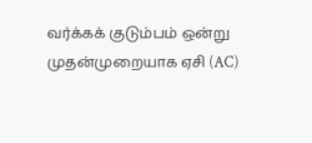வர்க்கக் குடும்பம் ஒன்று முதன்முறையாக ஏசி (AC)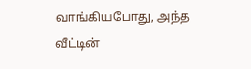வாங்கியபோது, அந்த வீட்டின்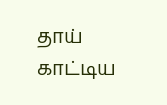தாய் காட்டிய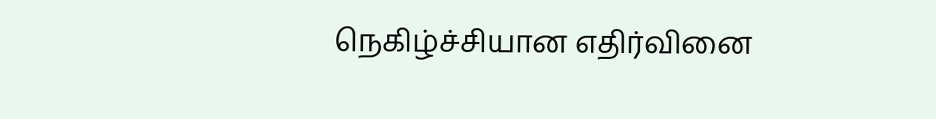நெகிழ்ச்சியான எதிர்வினை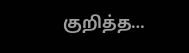குறித்த…